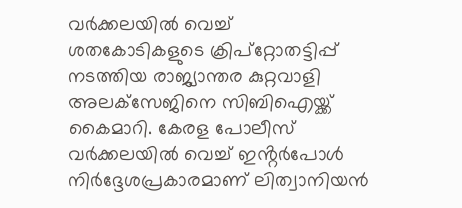വര്‍ക്കലയില്‍ വെച്ച് ശതകോടികളുടെ ക്രിപ്‌റ്റോതട്ടിപ്പ് നടത്തിയ രാജ്യാന്തര കുറ്റവാളി അലക്‌സേജിനെ സിബിഐയ്ക്ക് കൈമാറി. കേരള പോലീസ് വര്‍ക്കലയില്‍ വെച്ച് ഇൻ്റര്‍പോള്‍ നിര്‍ദ്ദേശപ്രകാരമാണ് ലിത്വാനിയന്‍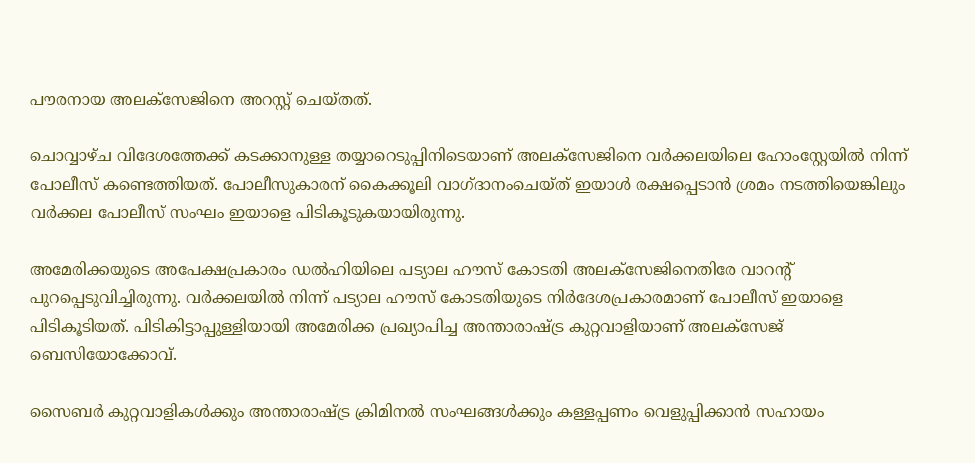പൗരനായ അലക്‌സേജിനെ അറസ്റ്റ് ചെയ്തത്.

ചൊവ്വാഴ്ച വിദേശത്തേക്ക് കടക്കാനുള്ള തയ്യാറെടുപ്പിനിടെയാണ് അലക്സേജിനെ വർക്കലയിലെ ഹോംസ്റ്റേയിൽ നിന്ന് പോലീസ് കണ്ടെത്തിയത്. പോലീസുകാരന് കൈക്കൂലി വാഗ്‌ദാനംചെയ്‌ത്‌ ഇയാൾ രക്ഷപ്പെടാൻ ശ്രമം നടത്തിയെങ്കിലും വർക്കല പോലീസ് സംഘം ഇയാളെ പിടികൂടുകയായിരുന്നു.

അമേരിക്കയുടെ അപേക്ഷപ്രകാരം ഡല്‍ഹിയിലെ പട്യാല ഹൗസ് കോടതി അലക്‌സേജിനെതിരേ വാറൻ്റ് പുറപ്പെടുവിച്ചിരുന്നു. വര്‍ക്കലയില്‍ നിന്ന് പട്യാല ഹൗസ് കോടതിയുടെ നിര്‍ദേശപ്രകാരമാണ് പോലീസ് ഇയാളെ പിടികൂടിയത്. പിടികിട്ടാപ്പുള്ളിയായി അമേരിക്ക പ്രഖ്യാപിച്ച അന്താരാഷ്ട്ര കുറ്റവാളിയാണ് അലക്സേജ് ബെസിയോക്കോവ്.

സൈബർ കുറ്റവാളികൾക്കും അന്താരാഷ്ട്ര ക്രിമിനൽ സംഘങ്ങൾക്കും കള്ളപ്പണം വെളുപ്പിക്കാൻ സഹായം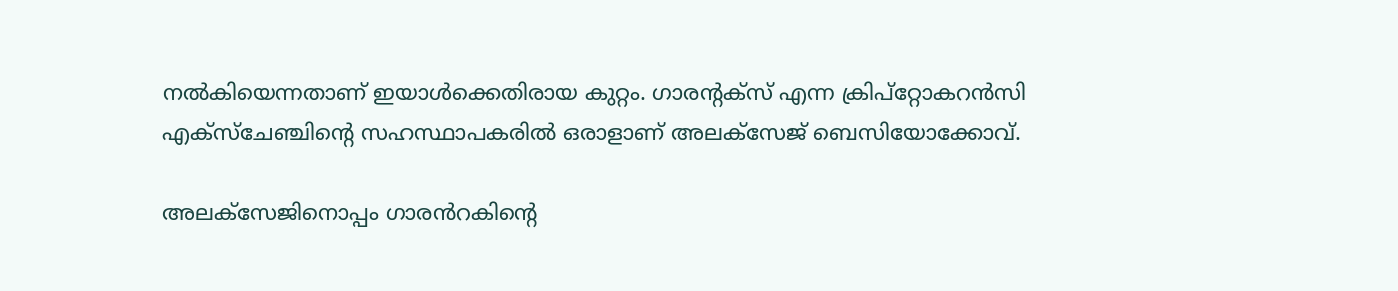നൽകിയെന്നതാണ് ഇയാൾക്കെതിരായ കുറ്റം. ഗാരൻ്റക്സ് എന്ന ക്രിപ്റ്റോകറൻസി എക്സ്‌ചേഞ്ചിൻ്റെ സഹസ്ഥാപകരിൽ ഒരാളാണ് അലക്സേജ് ബെസിയോക്കോവ്.

അലക്സേജിനൊപ്പം ഗാരൻറകിൻ്റെ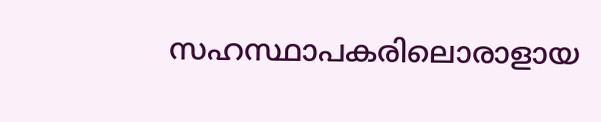സഹസ്ഥാപകരിലൊരാളായ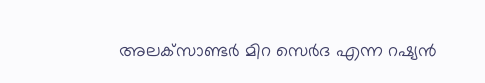അലക്‌സാണ്ടർ മിറ സെർദ എന്ന റഷ്യൻ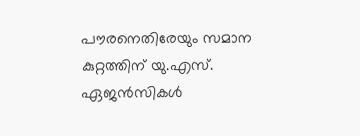പൗരനെതിരേയും സമാന കുറ്റത്തിന് യു.എസ്. ഏജന്‍സികള്‍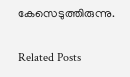കേസെടുത്തിരുന്നു.

Related Posts